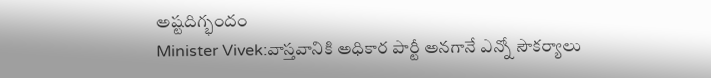అష్టదిగ్భందం
Minister Vivek:వాస్తవానికి అధికార పార్టీ అనగానే ఎన్నో సౌకర్యాలు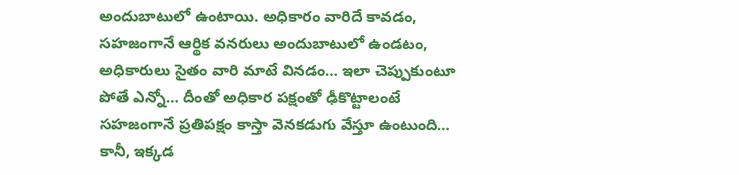అందుబాటులో ఉంటాయి. అధికారం వారిదే కావడం, సహజంగానే ఆర్థిక వనరులు అందుబాటులో ఉండటం, అధికారులు సైతం వారి మాటే వినడం… ఇలా చెప్పుకుంటూ పోతే ఎన్నో… దీంతో అధికార పక్షంతో ఢీకొట్టాలంటే సహజంగానే ప్రతిపక్షం కాస్తా వెనకడుగు వేస్తూ ఉంటుంది… కానీ, ఇక్కడ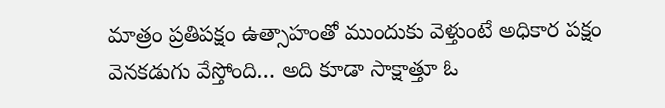మాత్రం ప్రతిపక్షం ఉత్సాహంతో ముందుకు వెళ్తుంటే అధికార పక్షం వెనకడుగు వేస్తోంది… అది కూడా సాక్షాత్తూ ఓ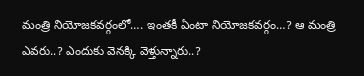మంత్రి నియోజకవర్గంలో…. ఇంతకీ ఏంటా నియోజకవర్గం…? ఆ మంత్రి ఎవరు..? ఎందుకు వెనక్కి వెళ్తున్నారు..?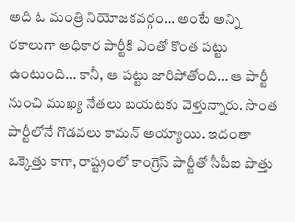అది ఓ మంత్రి నియోజకవర్గం… అంటే అన్ని రకాలుగా అధికార పార్టీకి ఎంతో కొంత పట్టు ఉంటుంది… కానీ, ఆ పట్టు జారిపోతోంది… ఆ పార్టీ నుంచి ముఖ్య నేతలు బయటకు వెళ్తున్నారు. సొంత పార్టీలోనే గొడవలు కామన్ అయ్యాయి. ఇదంతా ఒక్కెత్తు కాగా, రాష్ట్రంలో కాంగ్రెస్ పార్టీతో సీపీఐ పొత్తు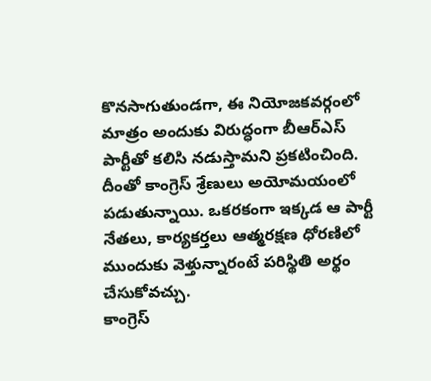కొనసాగుతుండగా, ఈ నియోజకవర్గంలో మాత్రం అందుకు విరుద్ధంగా బీఆర్ఎస్ పార్టీతో కలిసి నడుస్తామని ప్రకటించింది. దీంతో కాంగ్రెస్ శ్రేణులు అయోమయంలో పడుతున్నాయి. ఒకరకంగా ఇక్కడ ఆ పార్టీ నేతలు, కార్యకర్తలు ఆత్మరక్షణ ధోరణిలో ముందుకు వెళ్తున్నారంటే పరిస్థితి అర్థం చేసుకోవచ్చు.
కాంగ్రెస్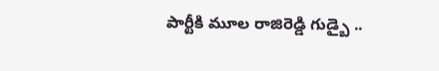పార్టీకి మూల రాజిరెడ్డి గుడ్బై ..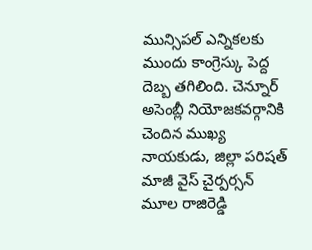మున్సిపల్ ఎన్నికలకు ముందు కాంగ్రెస్కు పెద్ద దెబ్బ తగిలింది. చెన్నూర్ అసెంబ్లీ నియోజకవర్గానికి చెందిన ముఖ్య నాయకుడు, జిల్లా పరిషత్ మాజీ వైస్ చైర్పర్సన్ మూల రాజిరెడ్డి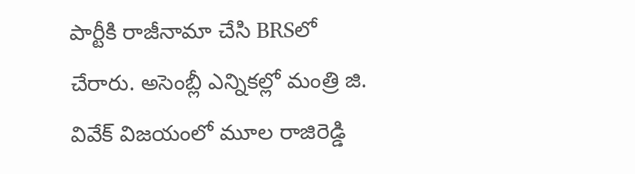పార్టీకి రాజీనామా చేసి BRSలో చేరారు. అసెంబ్లీ ఎన్నికల్లో మంత్రి జి. వివేక్ విజయంలో మూల రాజిరెడ్డి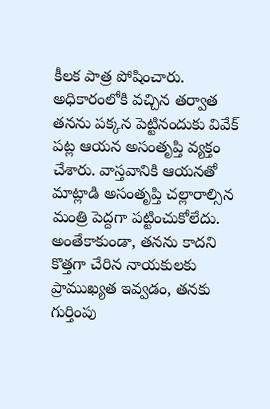కీలక పాత్ర పోషించారు. అధికారంలోకి వచ్చిన తర్వాత తనను పక్కన పెట్టినందుకు వివేక్ పట్ల ఆయన అసంతృప్తి వ్యక్తం చేశారు. వాస్తవానికి ఆయనతో మాట్లాడి అసంతృప్తి చల్లారాల్సిన మంత్రి పెద్దగా పట్టించుకోలేదు. అంతేకాకుండా, తనను కాదని కొత్తగా చేరిన నాయకులకు ప్రాముఖ్యత ఇవ్వడం, తనకు గుర్తింపు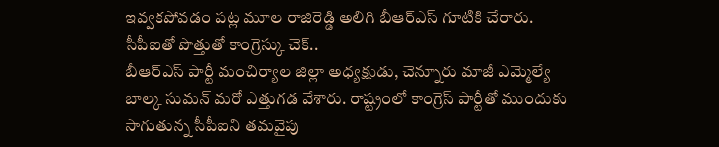ఇవ్వకపోవడం పట్ల మూల రాజిరెడ్డి అలిగి బీఆర్ఎస్ గూటికి చేరారు.
సీపీఐతో పొత్తుతో కాంగ్రెస్కు చెక్..
బీఆర్ఎస్ పార్టీ మంచిర్యాల జిల్లా అధ్యక్షుడు, చెన్నూరు మాజీ ఎమ్మెల్యే బాల్క సుమన్ మరో ఎత్తుగడ వేశారు. రాష్ట్రంలో కాంగ్రెస్ పార్టీతో ముందుకు సాగుతున్న సీపీఐని తమవైపు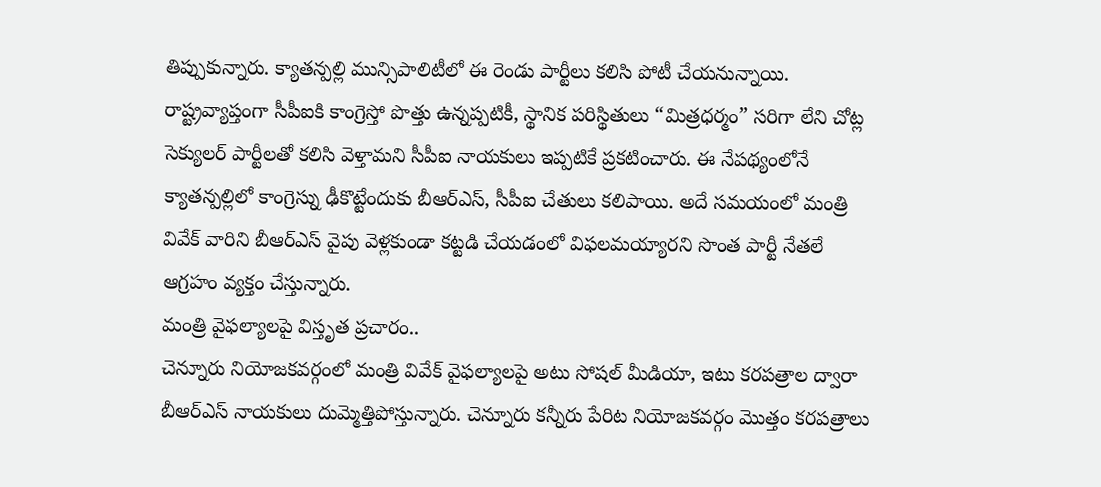తిప్పుకున్నారు. క్యాతన్పల్లి మున్సిపాలిటీలో ఈ రెండు పార్టీలు కలిసి పోటీ చేయనున్నాయి. రాష్ట్రవ్యాప్తంగా సీపీఐకి కాంగ్రెస్తో పొత్తు ఉన్నప్పటికీ, స్థానిక పరిస్థితులు “మిత్రధర్మం” సరిగా లేని చోట్ల సెక్యులర్ పార్టీలతో కలిసి వెళ్తామని సీపీఐ నాయకులు ఇప్పటికే ప్రకటించారు. ఈ నేపథ్యంలోనే క్యాతన్పల్లిలో కాంగ్రెస్ను ఢీకొట్టేందుకు బీఆర్ఎస్, సీపీఐ చేతులు కలిపాయి. అదే సమయంలో మంత్రి వివేక్ వారిని బీఆర్ఎస్ వైపు వెళ్లకుండా కట్టడి చేయడంలో విఫలమయ్యారని సొంత పార్టీ నేతలే ఆగ్రహం వ్యక్తం చేస్తున్నారు.
మంత్రి వైఫల్యాలపై విస్తృత ప్రచారం..
చెన్నూరు నియోజకవర్గంలో మంత్రి వివేక్ వైఫల్యాలపై అటు సోషల్ మీడియా, ఇటు కరపత్రాల ద్వారా బీఆర్ఎస్ నాయకులు దుమ్మెత్తిపోస్తున్నారు. చెన్నూరు కన్నీరు పేరిట నియోజకవర్గం మొత్తం కరపత్రాలు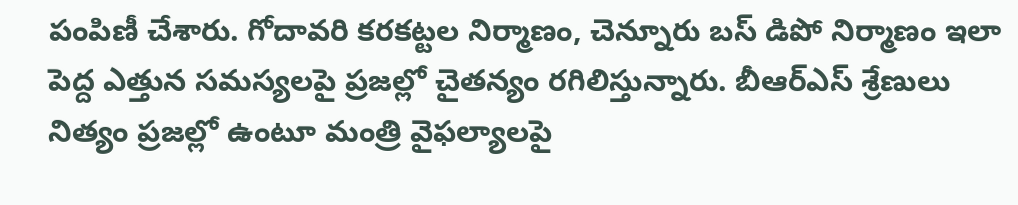పంపిణీ చేశారు. గోదావరి కరకట్టల నిర్మాణం, చెన్నూరు బస్ డిపో నిర్మాణం ఇలా పెద్ద ఎత్తున సమస్యలపై ప్రజల్లో చైతన్యం రగిలిస్తున్నారు. బీఆర్ఎస్ శ్రేణులు నిత్యం ప్రజల్లో ఉంటూ మంత్రి వైఫల్యాలపై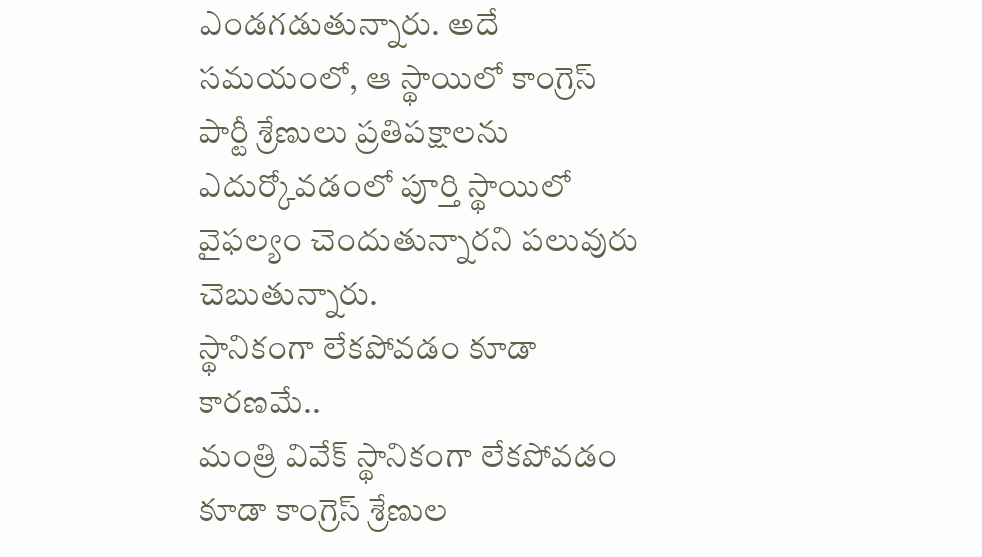ఎండగడుతున్నారు. అదే సమయంలో, ఆ స్థాయిలో కాంగ్రెస్ పార్టీ శ్రేణులు ప్రతిపక్షాలను ఎదుర్కోవడంలో పూర్తి స్థాయిలో వైఫల్యం చెందుతున్నారని పలువురు చెబుతున్నారు.
స్థానికంగా లేకపోవడం కూడా కారణమే..
మంత్రి వివేక్ స్థానికంగా లేకపోవడం కూడా కాంగ్రెస్ శ్రేణుల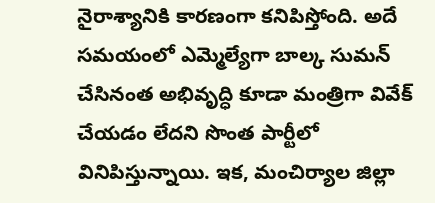నైరాశ్యానికి కారణంగా కనిపిస్తోంది. అదే సమయంలో ఎమ్మెల్యేగా బాల్క సుమన్ చేసినంత అభివృద్ధి కూడా మంత్రిగా వివేక్ చేయడం లేదని సొంత పార్టీలో వినిపిస్తున్నాయి. ఇక, మంచిర్యాల జిల్లా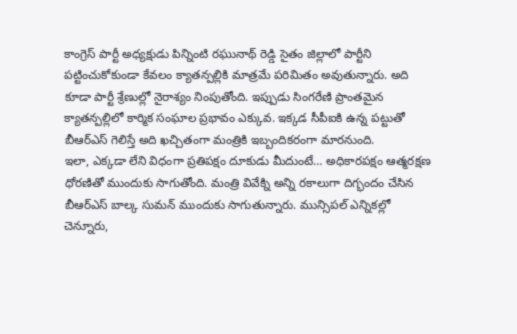కాంగ్రెస్ పార్టీ అధ్యక్షుడు పిన్నింటి రఘునాథ్ రెడ్డి సైతం జిల్లాలో పార్టీని పట్టించుకోకుండా కేవలం క్యాతన్పల్లికి మాత్రమే పరిమితం అవుతున్నారు. అది కూడా పార్టీ శ్రేణుల్లో నైరాశ్యం నింపుతోంది. ఇప్పుడు సింగరేణి ప్రాంతమైన క్యాతన్పల్లిలో కార్మిక సంఘాల ప్రభావం ఎక్కువ. ఇక్కడ సీపీఐకి ఉన్న పట్టుతో బీఆర్ఎస్ గెలిస్తే అది ఖచ్చితంగా మంత్రికి ఇబ్బందికరంగా మారనుంది.
ఇలా, ఎక్కడా లేని విధంగా ప్రతిపక్షం దూకుడు మీదుంటే… అధికారపక్షం ఆత్మరక్షణ ధోరణితో ముందుకు సాగుతోంది. మంత్రి వివేక్ని అన్ని రకాలుగా దిగ్భందం చేసిన బీఆర్ఎస్ బాల్క సుమన్ ముందుకు సాగుతున్నారు. మున్సిపల్ ఎన్నికల్లో చెన్నూరు,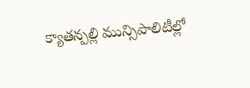క్యాతన్పల్లి మున్సిపాలిటీల్లో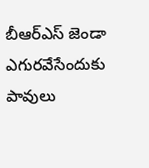బీఆర్ఎస్ జెండా ఎగురవేసేందుకు పావులు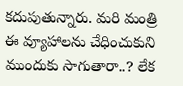కదుపుతున్నారు. మరి మంత్రి ఈ వ్యూహాలను చేధించుకుని ముందుకు సాగుతారా..? లేక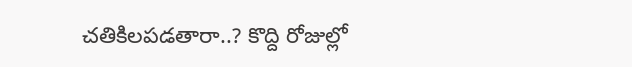చతికిలపడతారా..? కొద్ది రోజుల్లో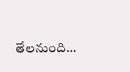తేలనుంది…